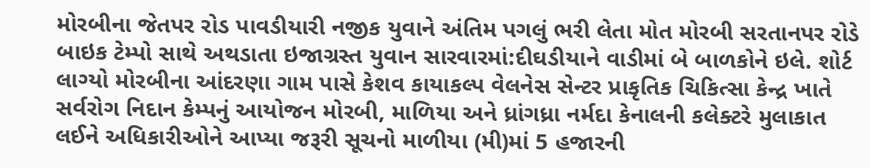મોરબીના જેતપર રોડ પાવડીયારી નજીક યુવાને અંતિમ પગલું ભરી લેતા મોત મોરબી સરતાનપર રોડે બાઇક ટેમ્પો સાથે અથડાતા ઇજાગ્રસ્ત યુવાન સારવારમાં:દીઘડીયાને વાડીમાં બે બાળકોને ઇલે. શોર્ટ લાગ્યો મોરબીના આંદરણા ગામ પાસે કેશવ કાયાકલ્પ વેલનેસ સેન્ટર પ્રાકૃતિક ચિકિત્સા કેન્દ્ર ખાતે સર્વરોગ નિદાન કેમ્પનું આયોજન મોરબી, માળિયા અને ધ્રાંગધ્રા નર્મદા કેનાલની કલેક્ટરે મુલાકાત લઈને અધિકારીઓને આપ્યા જરૂરી સૂચનો માળીયા (મી)માં 5 હજારની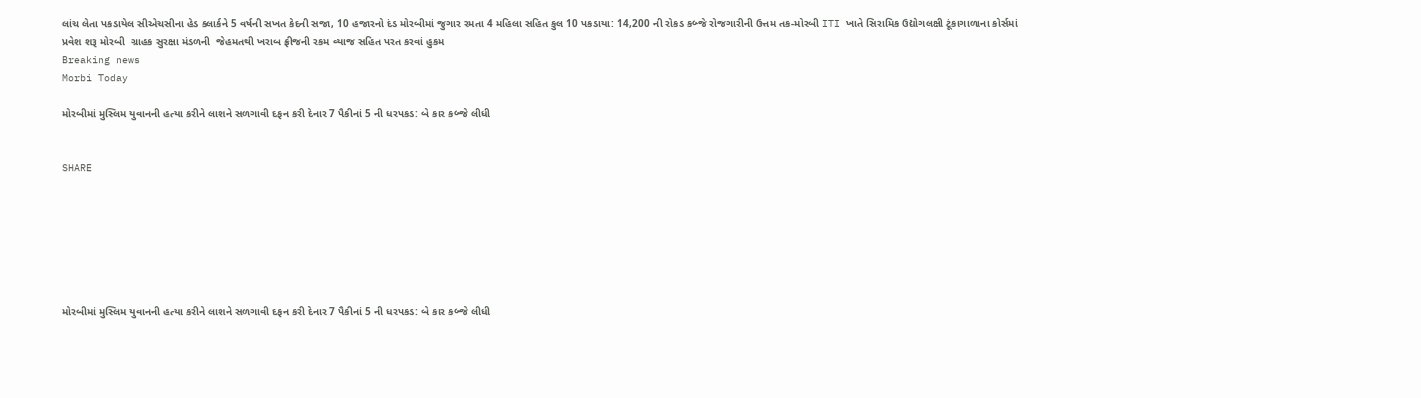લાંચ લેતા પકડાયેલ સીએચસીના હેડ ક્લાર્કને 5 વર્ષની સખત કેદની સજા, 10 હજારનો દંડ મોરબીમાં જુગાર રમતા 4 મહિલા સહિત કુલ 10 પકડાયા: 14,200 ની રોકડ કબ્જે રોજગારીની ઉત્તમ તક-મોરબી ITI ખાતે સિરામિક ઉદ્યોગલક્ષી ટૂંકાગાળાના કોર્સમાં પ્રવેશ શરૂ મોરબી  ગ્રાહક સુરક્ષા મંડળની  જેહમતથી ખરાબ ફ્રીજની રકમ વ્યાજ સહિત પરત કરવાં હુકમ
Breaking news
Morbi Today

મોરબીમાં મુસ્લિમ યુવાનની હત્યા કરીને લાશને સળગાવી દફન કરી દેનાર 7 પૈકીનાં 5 ની ધરપકડ: બે કાર કબ્જે લીધી


SHARE







મોરબીમાં મુસ્લિમ યુવાનની હત્યા કરીને લાશને સળગાવી દફન કરી દેનાર 7 પૈકીનાં 5 ની ધરપકડ: બે કાર કબ્જે લીધી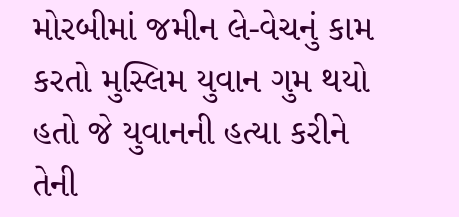મોરબીમાં જમીન લે-વેચનું કામ કરતો મુસ્લિમ યુવાન ગુમ થયો હતો જે યુવાનની હત્યા કરીને તેની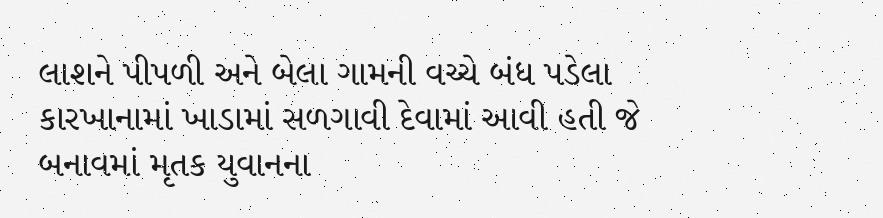લાશને પીપળી અને બેલા ગામની વચ્ચે બંધ પડેલા કારખાનામાં ખાડામાં સળગાવી દેવામાં આવી હતી જે બનાવમાં મૃતક યુવાનના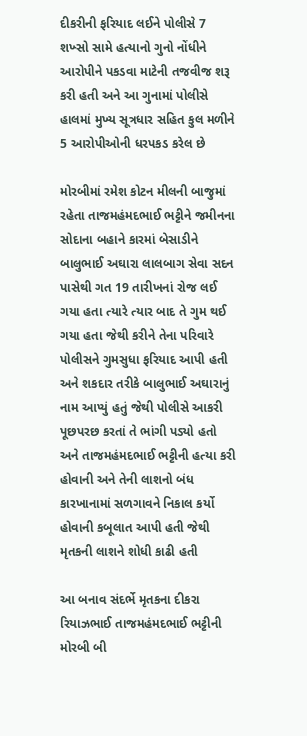દીકરીની ફરિયાદ લઈને પોલીસે 7 શખ્સો સામે હત્યાનો ગુનો નોંધીને આરોપીને પકડવા માટેની તજવીજ શરૂ કરી હતી અને આ ગુનામાં પોલીસે હાલમાં મુખ્ય સૂત્રધાર સહિત કુલ મળીને 5 આરોપીઓની ધરપકડ કરેલ છે

મોરબીમાં રમેશ કોટન મીલની બાજુમાં રહેતા તાજમહંમદભાઈ ભટ્ટીને જમીનના સોદાના બહાને કારમાં બેસાડીને બાલુભાઈ અઘારા લાલબાગ સેવા સદન પાસેથી ગત 19 તારીખનાં રોજ લઈ ગયા હતા ત્યારે ત્યાર બાદ તે ગુમ થઈ ગયા હતા જેથી કરીને તેના પરિવારે પોલીસને ગુમસુધા ફરિયાદ આપી હતી અને શકદાર તરીકે બાલુભાઈ અઘારાનું નામ આપ્યું હતું જેથી પોલીસે આકરી પૂછપરછ કરતાં તે ભાંગી પડ્યો હતો અને તાજમહંમદભાઈ ભટ્ટીની હત્યા કરી હોવાની અને તેની લાશનો બંધ કારખાનામાં સળગાવને નિકાલ કર્યો હોવાની કબૂલાત આપી હતી જેથી મૃતકની લાશને શોધી કાઢી હતી

આ બનાવ સંદર્ભે મૃતકના દીકરા રિયાઝભાઈ તાજમહંમદભાઈ ભટ્ટીની મોરબી બી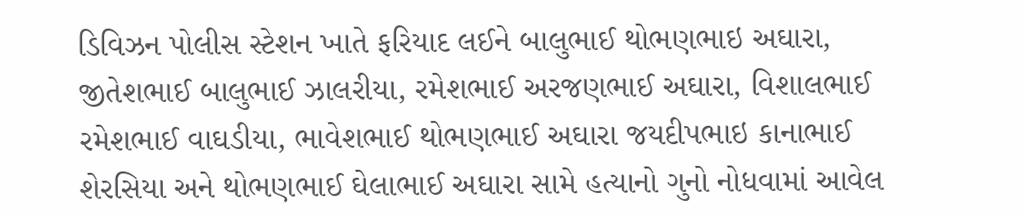ડિવિઝન પોલીસ સ્ટેશન ખાતે ફરિયાદ લઈને બાલુભાઈ થોભણભાઇ અઘારા, જીતેશભાઈ બાલુભાઈ ઝાલરીયા, રમેશભાઈ અરજણભાઈ અઘારા, વિશાલભાઈ રમેશભાઈ વાઘડીયા, ભાવેશભાઈ થોભણભાઈ અઘારા જયદીપભાઇ કાનાભાઈ શેરસિયા અને થોભણભાઈ ઘેલાભાઈ અઘારા સામે હત્યાનો ગુનો નોધવામાં આવેલ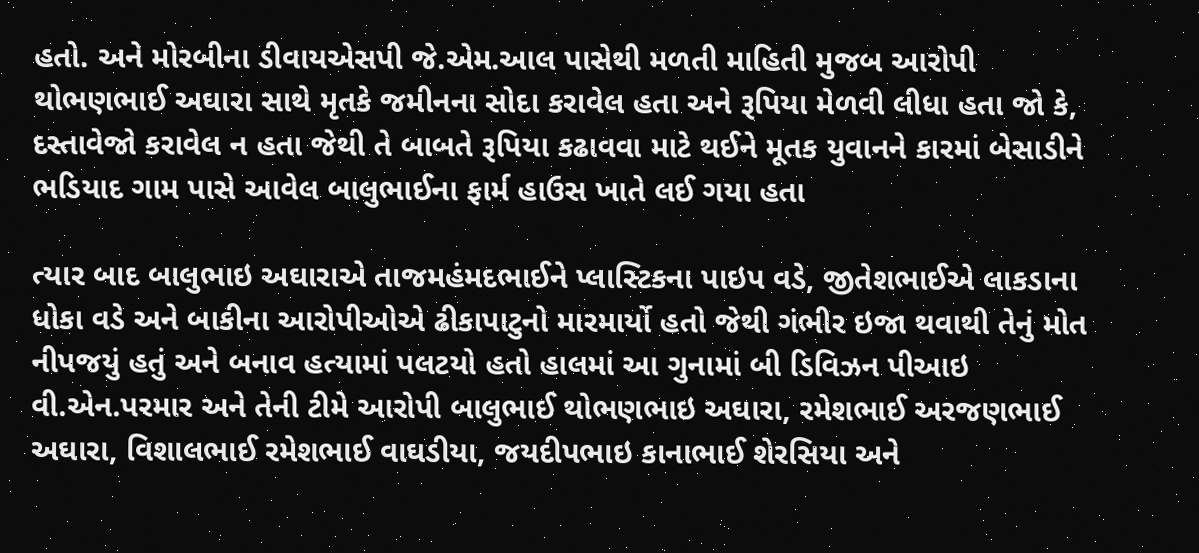હતો. અને મોરબીના ડીવાયએસપી જે.એમ.આલ પાસેથી મળતી માહિતી મુજબ આરોપી થોભણભાઈ અઘારા સાથે મૃતકે જમીનના સોદા કરાવેલ હતા અને રૂપિયા મેળવી લીધા હતા જો કે, દસ્તાવેજો કરાવેલ ન હતા જેથી તે બાબતે રૂપિયા કઢાવવા માટે થઈને મૂતક યુવાનને કારમાં બેસાડીને ભડિયાદ ગામ પાસે આવેલ બાલુભાઈના ફાર્મ હાઉસ ખાતે લઈ ગયા હતા

ત્યાર બાદ બાલુભાઇ અઘારાએ તાજમહંમદભાઈને પ્લાસ્ટિકના પાઇપ વડે, જીતેશભાઈએ લાકડાના ધોકા વડે અને બાકીના આરોપીઓએ ઢીકાપાટુનો મારમાર્યો હતો જેથી ગંભીર ઇજા થવાથી તેનું મોત નીપજયું હતું અને બનાવ હત્યામાં પલટયો હતો હાલમાં આ ગુનામાં બી ડિવિઝન પીઆઇ વી.એન.પરમાર અને તેની ટીમે આરોપી બાલુભાઈ થોભણભાઇ અઘારા, રમેશભાઈ અરજણભાઈ અઘારા, વિશાલભાઈ રમેશભાઈ વાઘડીયા, જયદીપભાઇ કાનાભાઈ શેરસિયા અને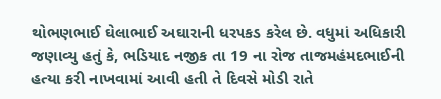થોભણભાઈ ઘેલાભાઈ અઘારાની ધરપકડ કરેલ છે. વધુમાં અધિકારી જણાવ્યુ હતું કે, ભડિયાદ નજીક તા 19 ના રોજ તાજમહંમદભાઈની હત્યા કરી નાખવામાં આવી હતી તે દિવસે મોડી રાતે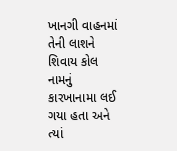ખાનગી વાહનમાં તેની લાશને શિવાય કોલ નામનું કારખાનામા લઈ ગયા હતા અને ત્યાં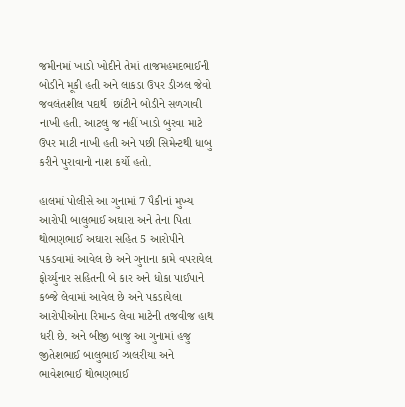જમીનમાં ખાડો ખોદીને તેમાં તાજમહમદભાઈની બોડીને મૂકી હતી અને લાકડા ઉપર ડીઝલ જેવો જવલંતશીલ પદાર્થ  છાંટીને બોડીને સળગાવી નાખી હતી. આટલુ જ નહીં ખાડો બુરવા માટે ઉપર માટી નાખી હતી અને પછી સિમેન્ટથી ધાબુ કરીને પુરાવાનો નાશ કર્યો હતો.

હાલમાં પોલીસે આ ગુનામાં 7 પૈકીનાં મુખ્ય આરોપી બાલુભાઈ અઘારા અને તેના પિતા થોભણભાઈ અઘારા સહિત 5 આરોપીને પકડવામાં આવેલ છે અને ગુનાના કામે વપરાયેલ ફોર્ચ્યુનાર સહિતની બે કાર અને ધોકા પાઈપાને કબ્જે લેવામાં આવેલ છે અને પકડાયેલા આરોપીઓના રિમાન્ડ લેવા માટેની તજવીજ હાથ ધરી છે. અને બીજી બાજુ આ ગુનામાં હજુ જીતેશભાઈ બાલુભાઈ ઝાલરીયા અને ભાવેશભાઈ થોભણભાઈ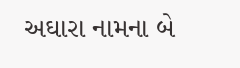અઘારા નામના બે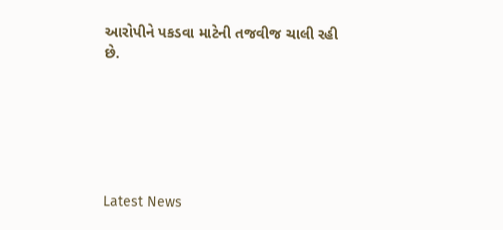આરોપીને પકડવા માટેની તજવીજ ચાલી રહી છે.






Latest News